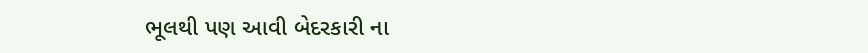ભૂલથી પણ આવી બેદરકારી ના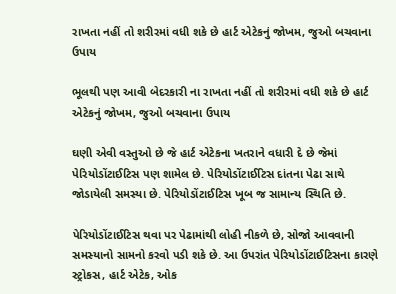રાખતા નહીં તો શરીરમાં વધી શકે છે હાર્ટ એટેકનું જોખમ, જુઓ બચવાના ઉપાય

ભૂલથી પણ આવી બેદરકારી ના રાખતા નહીં તો શરીરમાં વધી શકે છે હાર્ટ એટેકનું જોખમ, જુઓ બચવાના ઉપાય

ઘણી એવી વસ્તુઓ છે જે હાર્ટ એટેકના ખતરાને વધારી દે છે જેમાં પેરિયોડોંટાઈટિસ પણ શામેલ છે. પેરિયોડોંટાઈટિસ દાંતના પેઢા સાથે જોડાયેલી સમસ્યા છે. પેરિયોડોંટાઈટિસ ખૂબ જ સામાન્ય સ્થિતિ છે.

પેરિયોડોંટાઈટિસ થવા પર પેઢામાંથી લોહી નીકળે છે, સોજો આવવાની સમસ્યાનો સામનો કરવો પડી શકે છે. આ ઉપરાંત પેરિયોડોંટાઈટિસના કારણે સ્ટ્રોકસ, હાર્ટ એટેક, ઓક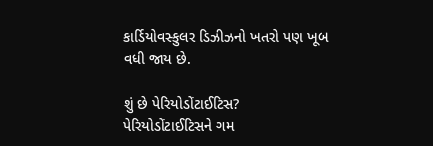કાર્ડિયોવસ્કુલર ડિઝીઝનો ખતરો પણ ખૂબ વધી જાય છે.

શું છે પેરિયોડોંટાઈટિસ?
પેરિયોડોંટાઈટિસને ગમ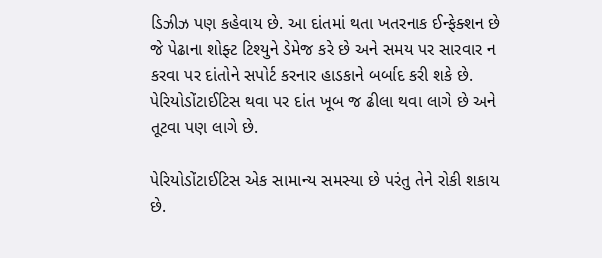ડિઝીઝ પણ કહેવાય છે. આ દાંતમાં થતા ખતરનાક ઈન્ફેક્શન છે જે પેઢાના શોફ્ટ ટિશ્યુને ડેમેજ કરે છે અને સમય પર સારવાર ન કરવા પર દાંતોને સપોર્ટ કરનાર હાડકાને બર્બાદ કરી શકે છે. પેરિયોડોંટાઈટિસ થવા પર દાંત ખૂબ જ ઢીલા થવા લાગે છે અને તૂટવા પણ લાગે છે.

પેરિયોડોંટાઈટિસ એક સામાન્ય સમસ્યા છે પરંતુ તેને રોકી શકાય છે.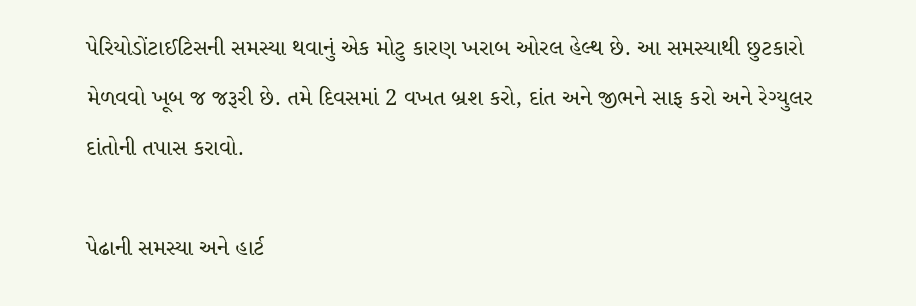પેરિયોડોંટાઈટિસની સમસ્યા થવાનું એક મોટુ કારણ ખરાબ ઓરલ હેલ્થ છે. આ સમસ્યાથી છુટકારો મેળવવો ખૂબ જ જરૂરી છે. તમે દિવસમાં 2 વખત બ્રશ કરો, દાંત અને જીભને સાફ કરો અને રેગ્યુલર દાંતોની તપાસ કરાવો.

પેઢાની સમસ્યા અને હાર્ટ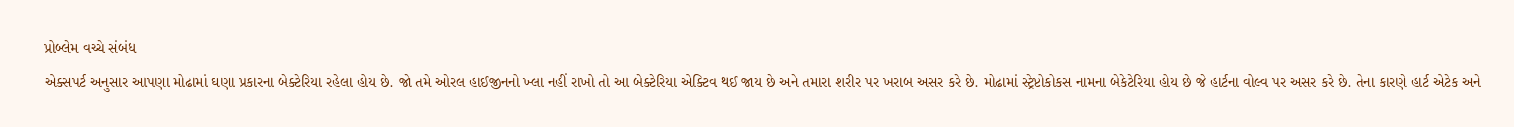પ્રોબ્લેમ વચ્ચે સંબંધ
એક્સપર્ટ અનુસાર આપણા મોઢામાં ઘણા પ્રકારના બેક્ટેરિયા રહેલા હોય છે. જો તમે ઓરલ હાઈજીનનો ખ્લા નહીં રાખો તો આ બેક્ટેરિયા એક્ટિવ થઈ જાય છે અને તમારા શરીર પર ખરાબ અસર કરે છે. મોઢામાં સ્ટ્રેપ્ટોકોકસ નામના બેકેટેરિયા હોય છે જે હાર્ટના વોલ્વ પર અસર કરે છે. તેના કારણે હાર્ટ એટેક અને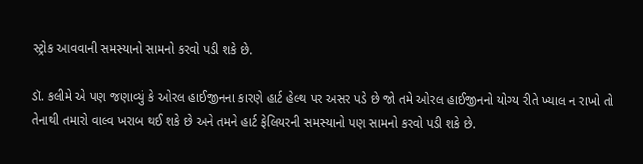સ્ટ્રોક આવવાની સમસ્યાનો સામનો કરવો પડી શકે છે.

ડૉ. કલીમે એ પણ જણાવ્યું કે ઓરલ હાઈજીનના કારણે હાર્ટ હેલ્થ પર અસર પડે છે જો તમે ઓરલ હાઈજીનનો યોગ્ય રીતે ખ્યાલ ન રાખો તો તેનાથી તમારો વાલ્વ ખરાબ થઈ શકે છે અને તમને હાર્ટ ફેલિયરની સમસ્યાનો પણ સામનો કરવો પડી શકે છે.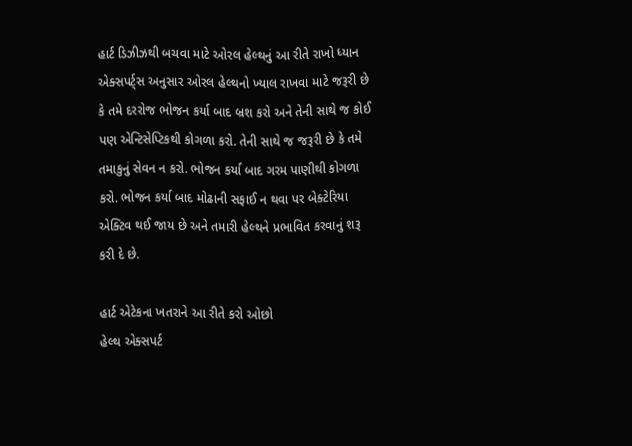હાર્ટ ડિઝીઝથી બચવા માટે ઓરલ હેલ્થનું આ રીતે રાખો ધ્યાન
એક્સપર્ટ્સ અનુસાર ઓરલ હેલ્થનો ખ્યાલ રાખવા માટે જરૂરી છે કે તમે દરરોજ ભોજન કર્યા બાદ બ્રશ કરો અને તેની સાથે જ કોઈ પણ એન્ટિસેપ્ટિકથી કોગળા કરો. તેની સાથે જ જરૂરી છે કે તમે તમાકુનું સેવન ન કરો. ભોજન કર્યા બાદ ગરમ પાણીથી કોગળા કરો. ભોજન કર્યા બાદ મોઢાની સફાઈ ન થવા પર બેક્ટેરિયા એક્ટિવ થઈ જાય છે અને તમારી હેલ્થને પ્રભાવિત કરવાનું શરૂ કરી દે છે.

હાર્ટ એટેકના ખતરાને આ રીતે કરો ઓછો
હેલ્થ એક્સપર્ટ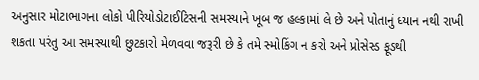અનુસાર મોટાભાગના લોકો પીરિયોડોટાઈટિસની સમસ્યાને ખૂબ જ હલ્કામાં લે છે અને પોતાનું ધ્યાન નથી રાખી શકતા પરંતુ આ સમસ્યાથી છુટકારો મેળવવા જરૂરી છે કે તમે સ્મોકિંગ ન કરો અને પ્રોસેસ્ડ ફૂડથી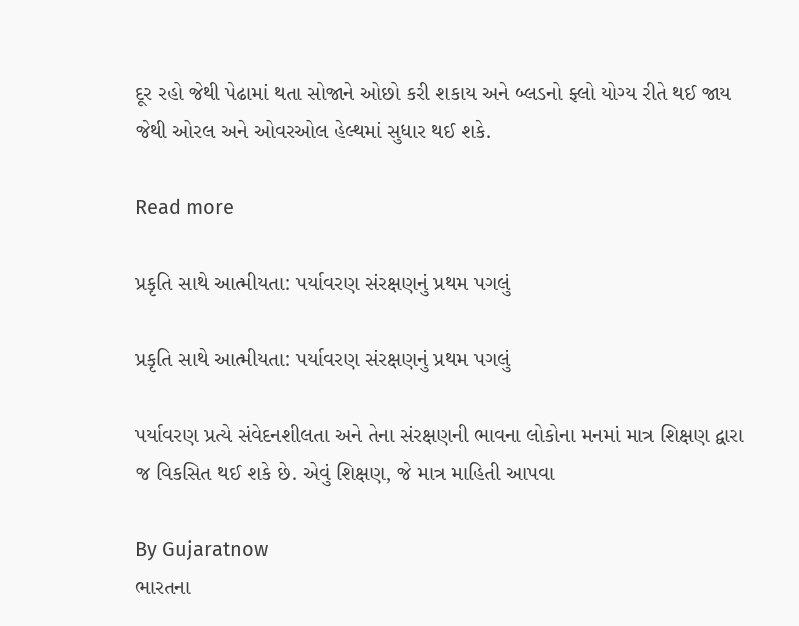દૂર રહો જેથી પેઢામાં થતા સોજાને ઓછો કરી શકાય અને બ્લડનો ફ્લો યોગ્ય રીતે થઈ જાય જેથી ઓરલ અને ઓવરઓલ હેલ્થમાં સુધાર થઈ શકે.

Read more

પ્રકૃતિ સાથે આત્મીયતા: પર્યાવરણ સંરક્ષણનું પ્રથમ પગલું

પ્રકૃતિ સાથે આત્મીયતા: પર્યાવરણ સંરક્ષણનું પ્રથમ પગલું

પર્યાવરણ પ્રત્યે સંવેદનશીલતા અને તેના સંરક્ષણની ભાવના લોકોના મનમાં માત્ર શિક્ષણ દ્વારા જ વિકસિત થઈ શકે છે. એવું શિક્ષણ, જે માત્ર માહિતી આપવા

By Gujaratnow
ભારતના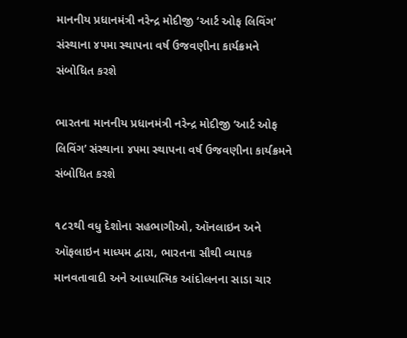માનનીય પ્રધાનમંત્રી નરેન્દ્ર મોદીજી ‘આર્ટ ઓફ લિવિંગ’ સંસ્થાના ૪૫મા સ્થાપના વર્ષ ઉજવણીના કાર્યક્રમને સંબોધિત કરશે

ભારતના માનનીય પ્રધાનમંત્રી નરેન્દ્ર મોદીજી ‘આર્ટ ઓફ લિવિંગ’ સંસ્થાના ૪૫મા સ્થાપના વર્ષ ઉજવણીના કાર્યક્રમને સંબોધિત કરશે

૧૮૨થી વધુ દેશોના સહભાગીઓ, ઑનલાઇન અને ઑફલાઇન માધ્યમ દ્વારા, ભારતના સૌથી વ્યાપક માનવતાવાદી અને આધ્યાત્મિક આંદોલનના સાડા ચાર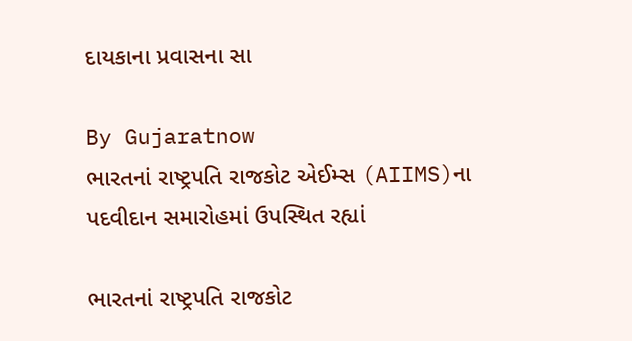દાયકાના પ્રવાસના સા

By Gujaratnow
ભારતનાં રાષ્ટ્રપતિ રાજકોટ એઈમ્સ (AIIMS)ના પદવીદાન સમારોહમાં ઉપસ્થિત રહ્યાં

ભારતનાં રાષ્ટ્રપતિ રાજકોટ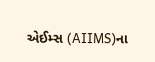એઈમ્સ (AIIMS)ના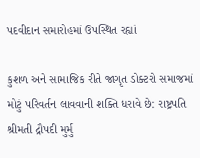પદવીદાન સમારોહમાં ઉપસ્થિત રહ્યાં

કુશળ અને સામાજિક રીતે જાગૃત ડોક્ટરો સમાજમાં મોટું પરિવર્તન લાવવાની શક્તિ ધરાવે છે: રાષ્ટ્રપતિ શ્રીમતી દ્રૌપદી મુર્મુ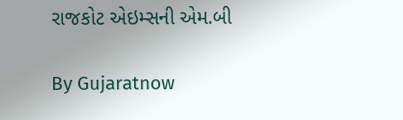રાજકોટ એઇમ્સની એમ.બી

By Gujaratnow